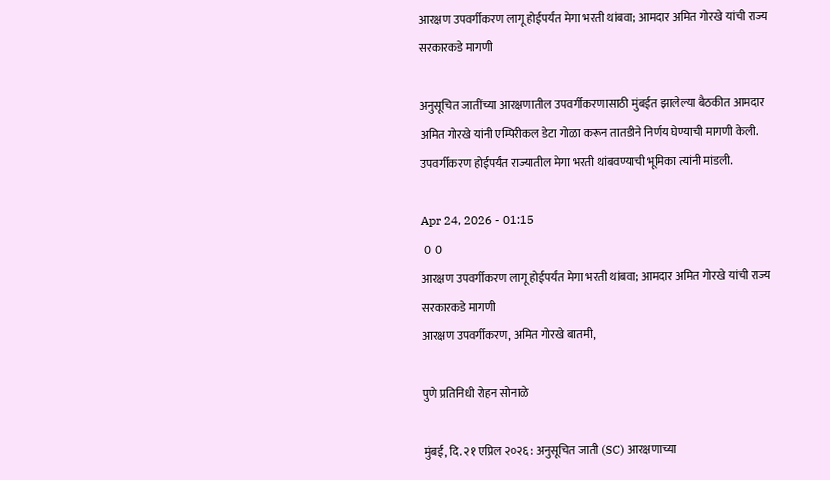आरक्षण उपवर्गीकरण लागू होईपर्यंत मेगा भरती थांबवा; आमदार अमित गोरखे यांची राज्य सरकारकडे मागणी

अनुसूचित जातींच्या आरक्षणातील उपवर्गीकरणासाठी मुंबईत झालेल्या बैठकीत आमदार अमित गोरखे यांनी एम्पिरीकल डेटा गोळा करून तातडीने निर्णय घेण्याची मागणी केली. उपवर्गीकरण होईपर्यंत राज्यातील मेगा भरती थांबवण्याची भूमिका त्यांनी मांडली.

Apr 24, 2026 - 01:15
 0  0
आरक्षण उपवर्गीकरण लागू होईपर्यंत मेगा भरती थांबवा; आमदार अमित गोरखे यांची राज्य सरकारकडे मागणी
आरक्षण उपवर्गीकरण, अमित गोरखे बातमी,

पुणे प्रतिनिधी रोहन सोनाळे

मुंबई, दि. २१ एप्रिल २०२६ : अनुसूचित जाती (SC) आरक्षणाच्या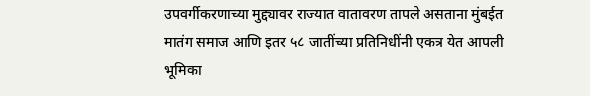उपवर्गीकरणाच्या मुद्द्यावर राज्यात वातावरण तापले असताना मुंबईत मातंग समाज आणि इतर ५८ जातींच्या प्रतिनिधींनी एकत्र येत आपली भूमिका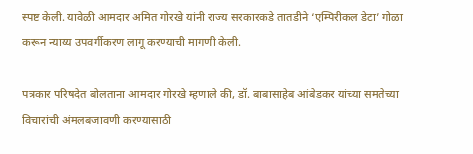स्पष्ट केली. यावेळी आमदार अमित गोरखे यांनी राज्य सरकारकडे तातडीने ‘एम्पिरीकल डेटा’ गोळा करून न्याय्य उपवर्गीकरण लागू करण्याची मागणी केली.

पत्रकार परिषदेत बोलताना आमदार गोरखे म्हणाले की, डॉ. बाबासाहेब आंबेडकर यांच्या समतेच्या विचारांची अंमलबजावणी करण्यासाठी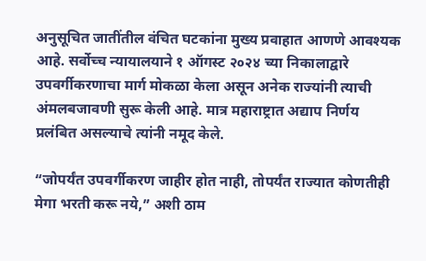अनुसूचित जातींतील वंचित घटकांना मुख्य प्रवाहात आणणे आवश्यक आहे. सर्वोच्च न्यायालयाने १ ऑगस्ट २०२४ च्या निकालाद्वारे उपवर्गीकरणाचा मार्ग मोकळा केला असून अनेक राज्यांनी त्याची अंमलबजावणी सुरू केली आहे. मात्र महाराष्ट्रात अद्याप निर्णय प्रलंबित असल्याचे त्यांनी नमूद केले.

“जोपर्यंत उपवर्गीकरण जाहीर होत नाही, तोपर्यंत राज्यात कोणतीही मेगा भरती करू नये,” अशी ठाम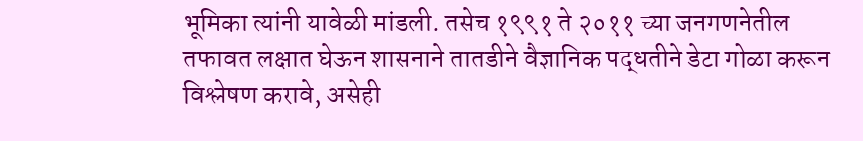भूमिका त्यांनी यावेळी मांडली. तसेच १९९१ ते २०११ च्या जनगणनेतील तफावत लक्षात घेऊन शासनाने तातडीने वैज्ञानिक पद्धतीने डेटा गोळा करून विश्लेषण करावे, असेही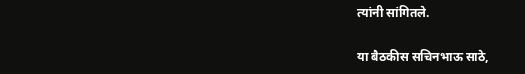त्यांनी सांगितले.

या बैठकीस सचिनभाऊ साठे,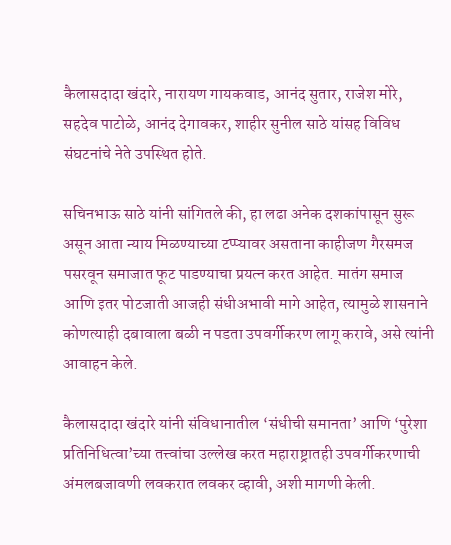कैलासदादा खंदारे, नारायण गायकवाड, आनंद सुतार, राजेश मोरे, सहदेव पाटोळे, आनंद देगावकर, शाहीर सुनील साठे यांसह विविध संघटनांचे नेते उपस्थित होते.

सचिनभाऊ साठे यांनी सांगितले की, हा लढा अनेक दशकांपासून सुरू असून आता न्याय मिळण्याच्या टप्प्यावर असताना काहीजण गैरसमज पसरवून समाजात फूट पाडण्याचा प्रयत्न करत आहेत. मातंग समाज आणि इतर पोटजाती आजही संधीअभावी मागे आहेत, त्यामुळे शासनाने कोणत्याही दबावाला बळी न पडता उपवर्गीकरण लागू करावे, असे त्यांनी आवाहन केले.

कैलासदादा खंदारे यांनी संविधानातील ‘संधीची समानता’ आणि ‘पुरेशा प्रतिनिधित्वा’च्या तत्त्वांचा उल्लेख करत महाराष्ट्रातही उपवर्गीकरणाची अंमलबजावणी लवकरात लवकर व्हावी, अशी मागणी केली.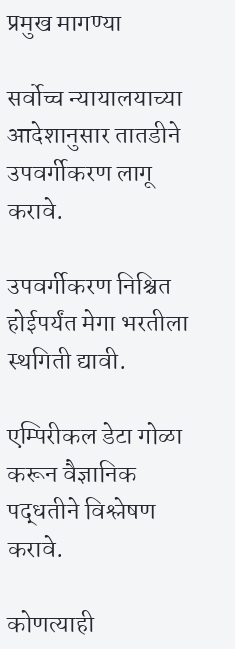प्रमुख मागण्या

सर्वोच्च न्यायालयाच्या आदेशानुसार तातडीने उपवर्गीकरण लागू करावे.

उपवर्गीकरण निश्चित होईपर्यंत मेगा भरतीला स्थगिती द्यावी.

एम्पिरीकल डेटा गोळा करून वैज्ञानिक पद्धतीने विश्लेषण करावे.

कोणत्याही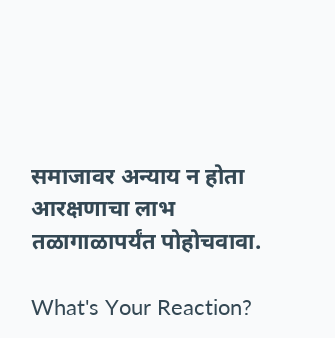समाजावर अन्याय न होता आरक्षणाचा लाभ तळागाळापर्यंत पोहोचवावा.

What's Your Reaction?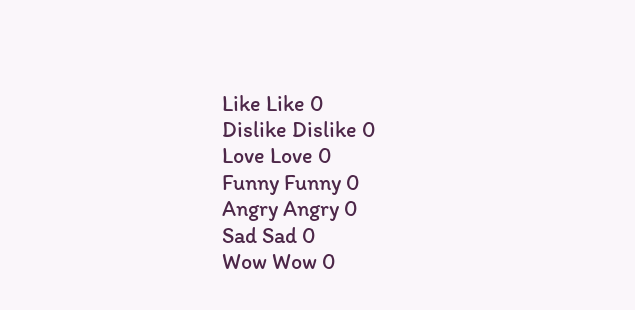Like Like 0
Dislike Dislike 0
Love Love 0
Funny Funny 0
Angry Angry 0
Sad Sad 0
Wow Wow 0